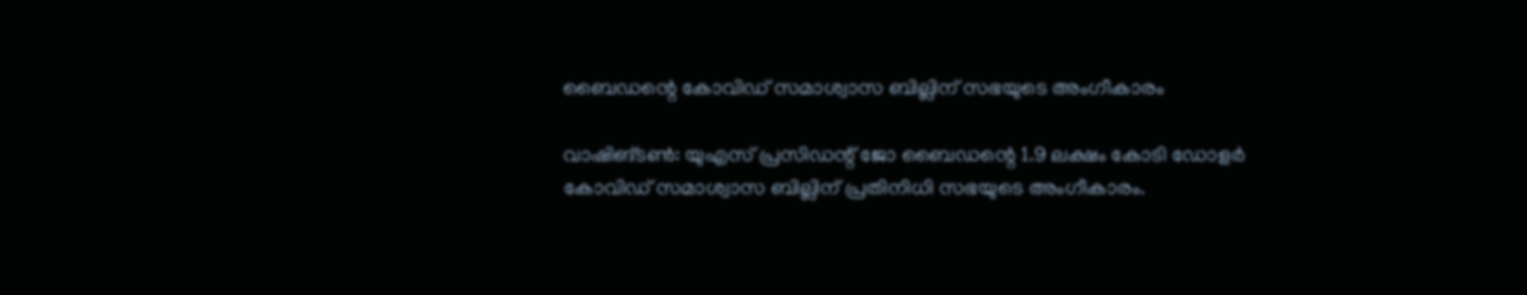ബൈഡന്റെ കോവിഡ് സമാശ്വാസ ബില്ലിന് സഭയുടെ അംഗീകാരം

വാഷിങ്ടണ്‍: യുഎസ് പ്രസിഡന്റ് ജോ ബൈഡന്റെ 1.9 ലക്ഷം കോടി ഡോളര്‍ കോവിഡ് സമാശ്വാസ ബില്ലിന് പ്രതിനിധി സഭയുടെ അംഗീകാരം.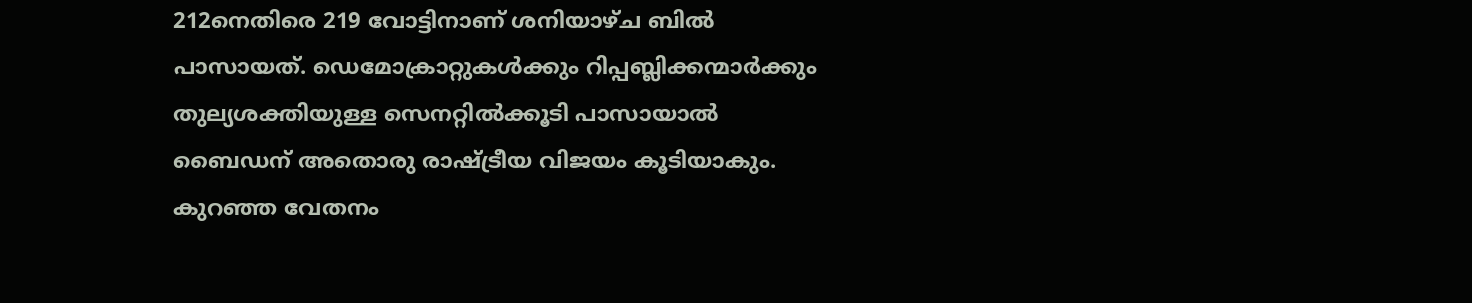212നെതിരെ 219 വോട്ടിനാണ് ശനിയാഴ്ച ബില്‍ പാസായത്. ഡെമോക്രാറ്റുകള്‍ക്കും റിപ്പബ്ലിക്കന്മാര്‍ക്കും തുല്യശക്തിയുള്ള സെനറ്റില്‍ക്കൂടി പാസായാല്‍ ബൈഡന് അതൊരു രാഷ്ട്രീയ വിജയം കൂടിയാകും. കുറഞ്ഞ വേതനം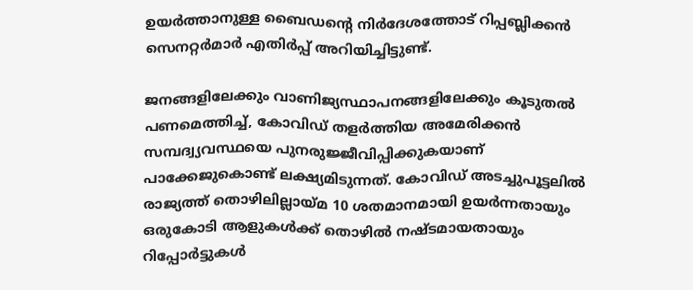ഉയര്‍ത്താനുള്ള ബൈഡന്റെ നിര്‍ദേശത്തോട് റിപ്പബ്ലിക്കന്‍ സെനറ്റര്‍മാര്‍ എതിര്‍പ്പ് അറിയിച്ചിട്ടുണ്ട്.

ജനങ്ങളിലേക്കും വാണിജ്യസ്ഥാപനങ്ങളിലേക്കും കൂടുതല്‍ പണമെത്തിച്ച്, കോവിഡ് തളര്‍ത്തിയ അമേരിക്കന്‍ സമ്പദ്വ്യവസ്ഥയെ പുനരുജ്ജീവിപ്പിക്കുകയാണ് പാക്കേജുകൊണ്ട് ലക്ഷ്യമിടുന്നത്. കോവിഡ് അടച്ചുപൂട്ടലില്‍ രാജ്യത്ത് തൊഴിലില്ലായ്മ 10 ശതമാനമായി ഉയര്‍ന്നതായും ഒരുകോടി ആളുകള്‍ക്ക് തൊഴില്‍ നഷ്ടമായതായും റിപ്പോര്‍ട്ടുകള്‍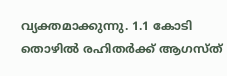വ്യക്തമാക്കുന്നു. 1.1 കോടി തൊഴില്‍ രഹിതര്‍ക്ക് ആഗസ്ത്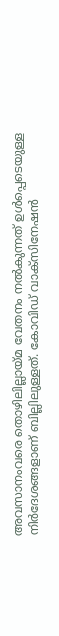അവസാനംവരെ തൊഴിലില്ലായ്മ വേതനം നല്‍കുന്നത് ഉള്‍പ്പെടെയുള്ള നിര്‍ദേശങ്ങളാണ് ബില്ലിലുള്ളത്. കോവിഡ് വാക്‌സിനേഷന്‍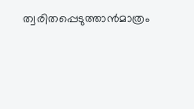ത്വരിതപ്പെടുത്താന്‍മാത്രം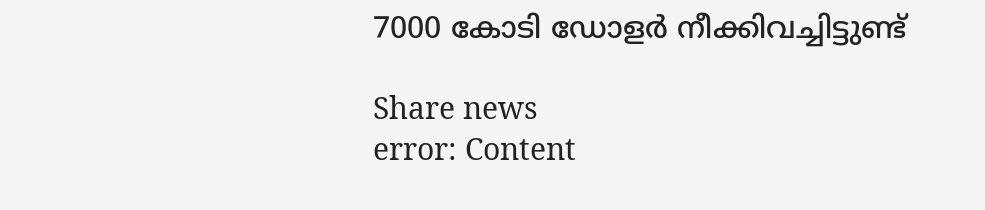7000 കോടി ഡോളര്‍ നീക്കിവച്ചിട്ടുണ്ട്‌

Share news
error: Content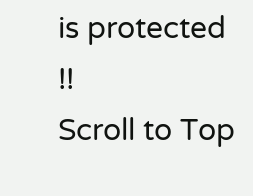is protected !!
Scroll to Top